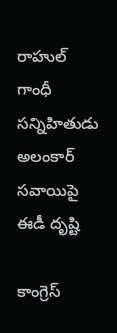రాహుల్ గాంధీ సన్నిహితుడు అలంకార్ సవాయిపై ఈడీ దృష్టి

కాంగ్రెస్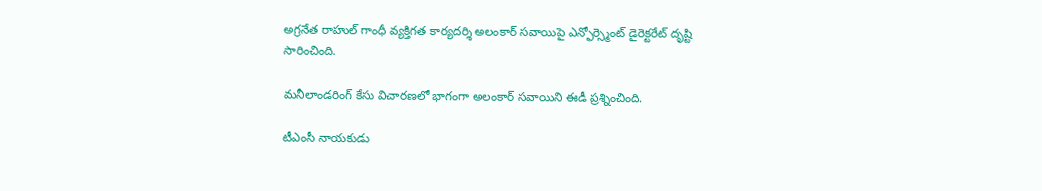అగ్రనేత రాహుల్ గాంధీ వ్యక్తిగత కార్యదర్శి అలంకార్ సవాయిపై ఎన్ఫోర్స్మెంట్ డైరెక్టరేట్ దృష్టి సారించింది.

మనీలాండరింగ్ కేసు విచారణలో భాగంగా అలంకార్ సవాయిని ఈడీ ప్రశ్నించింది.

టీఎంసీ నాయకుడు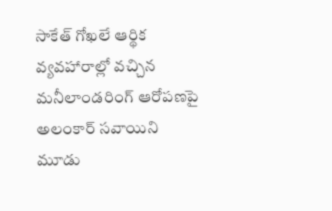సాకేత్ గోఖలే ఆర్థిక వ్యవహారాల్లో వచ్చిన మనీలాండరింగ్ ఆరోపణపై అలంకార్ సవాయిని మూడు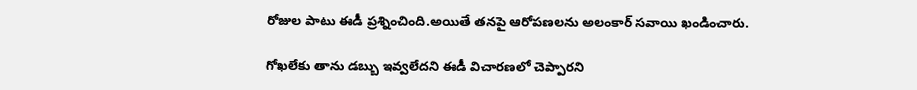రోజుల పాటు ఈడీ ప్రశ్నించింది.అయితే తనపై ఆరోపణలను అలంకార్ సవాయి ఖండించారు.

గోఖలేకు తాను డబ్బు ఇవ్వలేదని ఈడీ విచారణలో చెప్పారని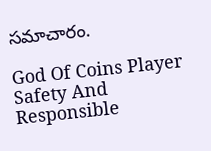సమాచారం.

God Of Coins Player Safety And Responsible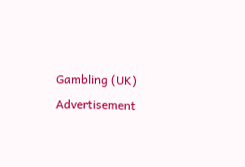Gambling (UK)
Advertisement